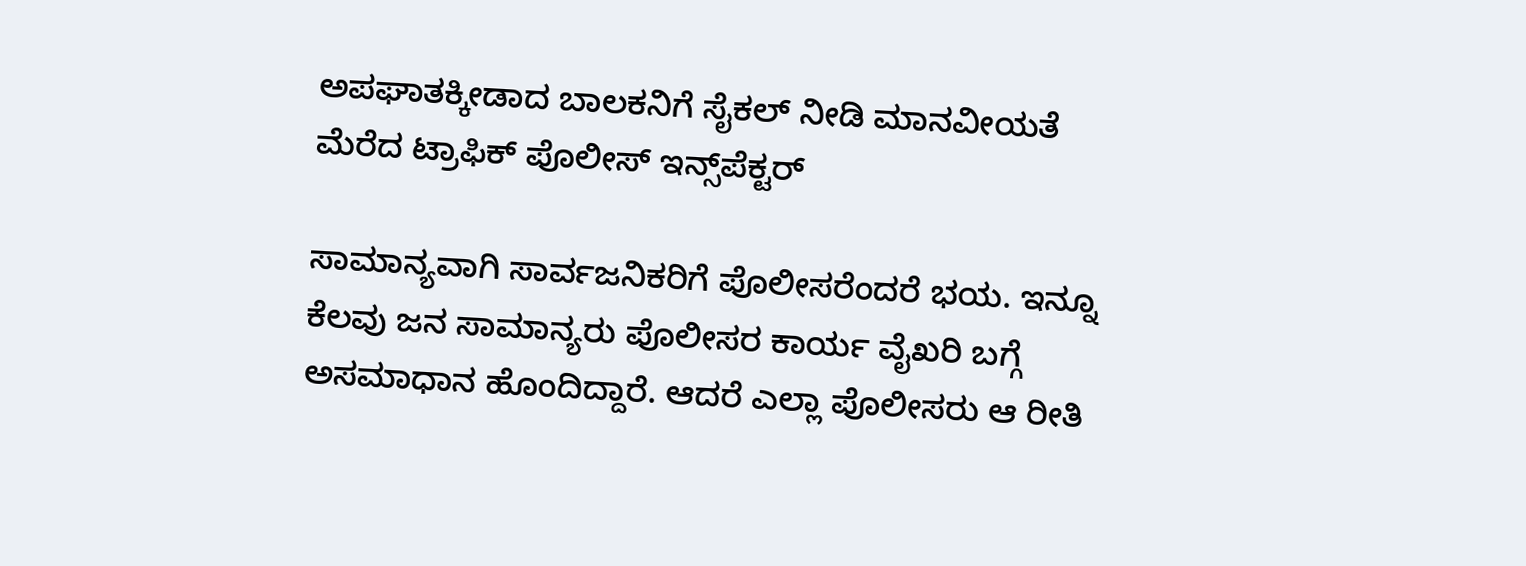ಅಪಘಾತಕ್ಕೀಡಾದ ಬಾಲಕನಿಗೆ ಸೈಕಲ್ ನೀಡಿ ಮಾನವೀಯತೆ ಮೆರೆದ ಟ್ರಾಫಿಕ್ ಪೊಲೀಸ್ ಇನ್ಸ್‌ಪೆಕ್ಟರ್

ಸಾಮಾನ್ಯವಾಗಿ ಸಾರ್ವಜನಿಕರಿಗೆ ಪೊಲೀಸರೆಂದರೆ ಭಯ. ಇನ್ನೂ ಕೆಲವು ಜನ ಸಾಮಾನ್ಯರು ಪೊಲೀಸರ ಕಾರ್ಯ ವೈಖರಿ ಬಗ್ಗೆ ಅಸಮಾಧಾನ ಹೊಂದಿದ್ದಾರೆ. ಆದರೆ ಎಲ್ಲಾ ಪೊಲೀಸರು ಆ ರೀತಿ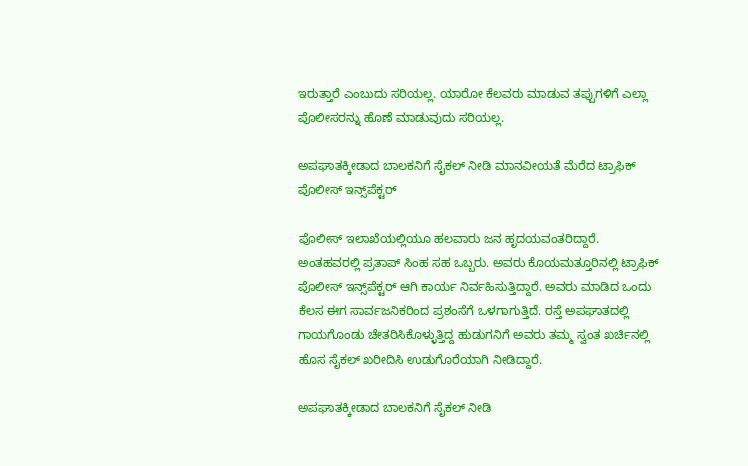ಇರುತ್ತಾರೆ ಎಂಬುದು ಸರಿಯಲ್ಲ. ಯಾರೋ ಕೆಲವರು ಮಾಡುವ ತಪ್ಪುಗಳಿಗೆ ಎಲ್ಲಾ ಪೊಲೀಸರನ್ನು ಹೊಣೆ ಮಾಡುವುದು ಸರಿಯಲ್ಲ.

ಅಪಘಾತಕ್ಕೀಡಾದ ಬಾಲಕನಿಗೆ ಸೈಕಲ್ ನೀಡಿ ಮಾನವೀಯತೆ ಮೆರೆದ ಟ್ರಾಫಿಕ್ ಪೊಲೀಸ್ ಇನ್ಸ್‌ಪೆಕ್ಟರ್

ಪೊಲೀಸ್ ಇಲಾಖೆಯಲ್ಲಿಯೂ ಹಲವಾರು ಜನ ಹೃದಯವಂತರಿದ್ದಾರೆ. ಅಂತಹವರಲ್ಲಿ ಪ್ರತಾಪ್ ಸಿಂಹ ಸಹ ಒಬ್ಬರು. ಅವರು ಕೊಯಮತ್ತೂರಿನಲ್ಲಿ ಟ್ರಾಫಿಕ್ ಪೊಲೀಸ್ ಇನ್ಸ್‌ಪೆಕ್ಟರ್ ಆಗಿ ಕಾರ್ಯ ನಿರ್ವಹಿಸುತ್ತಿದ್ದಾರೆ. ಅವರು ಮಾಡಿದ ಒಂದು ಕೆಲಸ ಈಗ ಸಾರ್ವಜನಿಕರಿಂದ ಪ್ರಶಂಸೆಗೆ ಒಳಗಾಗುತ್ತಿದೆ. ರಸ್ತೆ ಅಪಘಾತದಲ್ಲಿ ಗಾಯಗೊಂಡು ಚೇತರಿಸಿಕೊಳ್ಳುತ್ತಿದ್ದ ಹುಡುಗನಿಗೆ ಅವರು ತಮ್ಮ ಸ್ವಂತ ಖರ್ಚಿನಲ್ಲಿ ಹೊಸ ಸೈಕಲ್ ಖರೀದಿಸಿ ಉಡುಗೊರೆಯಾಗಿ ನೀಡಿದ್ದಾರೆ.

ಅಪಘಾತಕ್ಕೀಡಾದ ಬಾಲಕನಿಗೆ ಸೈಕಲ್ ನೀಡಿ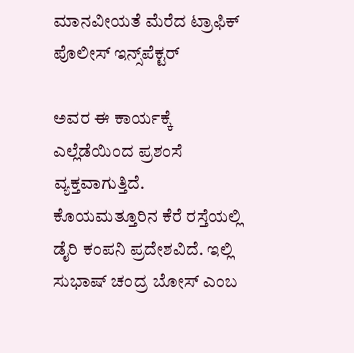ಮಾನವೀಯತೆ ಮೆರೆದ ಟ್ರಾಫಿಕ್ ಪೊಲೀಸ್ ಇನ್ಸ್‌ಪೆಕ್ಟರ್

ಅವರ ಈ ಕಾರ್ಯಕ್ಕೆ ಎಲ್ಲೆಡೆಯಿಂದ ಪ್ರಶಂಸೆ ವ್ಯಕ್ತವಾಗುತ್ತಿದೆ. ಕೊಯಮತ್ತೂರಿನ ಕೆರೆ ರಸ್ತೆಯಲ್ಲಿ ಡೈರಿ ಕಂಪನಿ ಪ್ರದೇಶವಿದೆ. ಇಲ್ಲಿ ಸುಭಾಷ್ ಚಂದ್ರ ಬೋಸ್ ಎಂಬ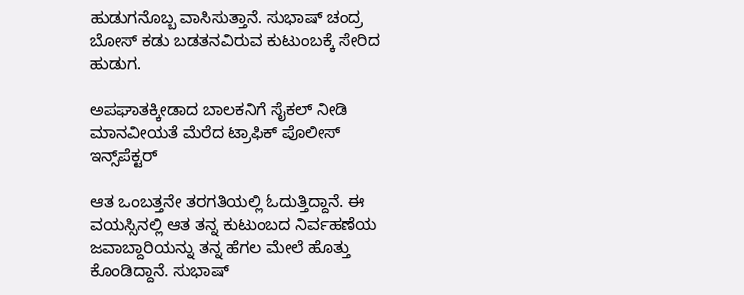ಹುಡುಗನೊಬ್ಬ ವಾಸಿಸುತ್ತಾನೆ. ಸುಭಾಷ್ ಚಂದ್ರ ಬೋಸ್ ಕಡು ಬಡತನವಿರುವ ಕುಟುಂಬಕ್ಕೆ ಸೇರಿದ ಹುಡುಗ.

ಅಪಘಾತಕ್ಕೀಡಾದ ಬಾಲಕನಿಗೆ ಸೈಕಲ್ ನೀಡಿ ಮಾನವೀಯತೆ ಮೆರೆದ ಟ್ರಾಫಿಕ್ ಪೊಲೀಸ್ ಇನ್ಸ್‌ಪೆಕ್ಟರ್

ಆತ ಒಂಬತ್ತನೇ ತರಗತಿಯಲ್ಲಿ ಓದುತ್ತಿದ್ದಾನೆ. ಈ ವಯಸ್ಸಿನಲ್ಲಿ ಆತ ತನ್ನ ಕುಟುಂಬದ ನಿರ್ವಹಣೆಯ ಜವಾಬ್ದಾರಿಯನ್ನು ತನ್ನ ಹೆಗಲ ಮೇಲೆ ಹೊತ್ತು ಕೊಂಡಿದ್ದಾನೆ. ಸುಭಾಷ್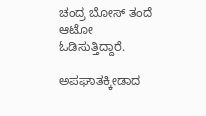ಚಂದ್ರ ಬೋಸ್ ತಂದೆ ಆಟೋ ಓಡಿಸುತ್ತಿದ್ದಾರೆ.

ಅಪಘಾತಕ್ಕೀಡಾದ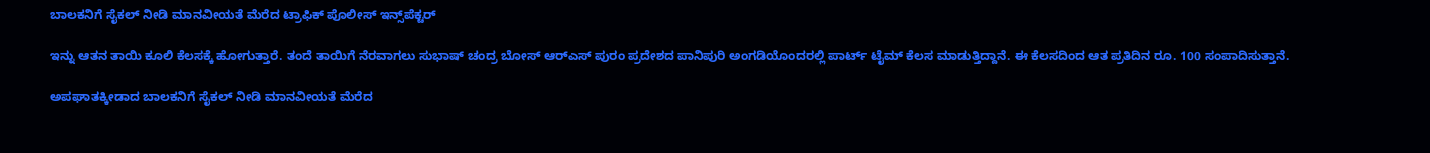ಬಾಲಕನಿಗೆ ಸೈಕಲ್ ನೀಡಿ ಮಾನವೀಯತೆ ಮೆರೆದ ಟ್ರಾಫಿಕ್ ಪೊಲೀಸ್ ಇನ್ಸ್‌ಪೆಕ್ಟರ್

ಇನ್ನು ಆತನ ತಾಯಿ ಕೂಲಿ ಕೆಲಸಕ್ಕೆ ಹೋಗುತ್ತಾರೆ. ತಂದೆ ತಾಯಿಗೆ ನೆರವಾಗಲು ಸುಭಾಷ್ ಚಂದ್ರ ಬೋಸ್ ಆರ್‌ಎಸ್ ಪುರಂ ಪ್ರದೇಶದ ಪಾನಿಪುರಿ ಅಂಗಡಿಯೊಂದರಲ್ಲಿ ಪಾರ್ಟ್ ಟೈಮ್ ಕೆಲಸ ಮಾಡುತ್ತಿದ್ದಾನೆ. ಈ ಕೆಲಸದಿಂದ ಆತ ಪ್ರತಿದಿನ ರೂ. 100 ಸಂಪಾದಿಸುತ್ತಾನೆ.

ಅಪಘಾತಕ್ಕೀಡಾದ ಬಾಲಕನಿಗೆ ಸೈಕಲ್ ನೀಡಿ ಮಾನವೀಯತೆ ಮೆರೆದ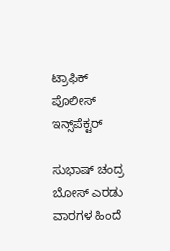ಟ್ರಾಫಿಕ್ ಪೊಲೀಸ್ ಇನ್ಸ್‌ಪೆಕ್ಟರ್

ಸುಭಾಷ್ ಚಂದ್ರ ಬೋಸ್ ಎರಡು ವಾರಗಳ ಹಿಂದೆ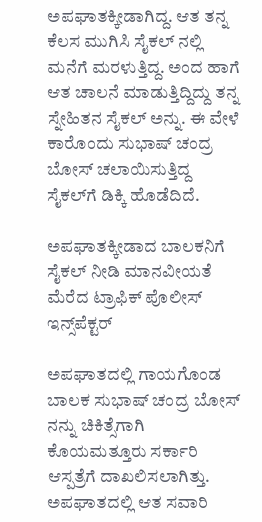ಅಪಘಾತಕ್ಕೀಡಾಗಿದ್ದ. ಆತ ತನ್ನ ಕೆಲಸ ಮುಗಿಸಿ ಸೈಕಲ್ ನಲ್ಲಿ ಮನೆಗೆ ಮರಳುತ್ತಿದ್ದ. ಅಂದ ಹಾಗೆ ಆತ ಚಾಲನೆ ಮಾಡುತ್ತಿದ್ದಿದ್ದು ತನ್ನ ಸ್ನೇಹಿತನ ಸೈಕಲ್ ಅನ್ನು. ಈ ವೇಳೆ ಕಾರೊಂದು ಸುಭಾಷ್ ಚಂದ್ರ ಬೋಸ್ ಚಲಾಯಿಸುತ್ತಿದ್ದ ಸೈಕಲ್‌ಗೆ ಡಿಕ್ಕಿ ಹೊಡೆದಿದೆ.

ಅಪಘಾತಕ್ಕೀಡಾದ ಬಾಲಕನಿಗೆ ಸೈಕಲ್ ನೀಡಿ ಮಾನವೀಯತೆ ಮೆರೆದ ಟ್ರಾಫಿಕ್ ಪೊಲೀಸ್ ಇನ್ಸ್‌ಪೆಕ್ಟರ್

ಅಪಘಾತದಲ್ಲಿ ಗಾಯಗೊಂಡ ಬಾಲಕ ಸುಭಾಷ್ ಚಂದ್ರ ಬೋಸ್ ನನ್ನು ಚಿಕಿತ್ಸೆಗಾಗಿ ಕೊಯಮತ್ತೂರು ಸರ್ಕಾರಿ ಆಸ್ಪತ್ರೆಗೆ ದಾಖಲಿಸಲಾಗಿತ್ತು. ಅಪಘಾತದಲ್ಲಿ ಆತ ಸವಾರಿ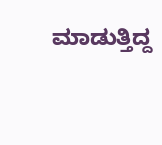ಮಾಡುತ್ತಿದ್ದ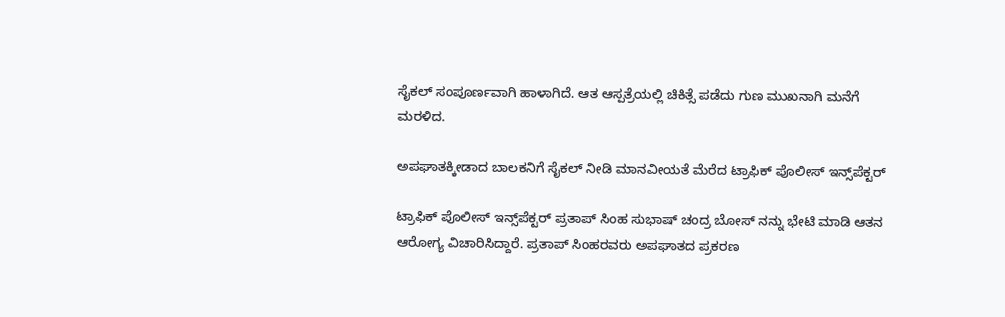ಸೈಕಲ್ ಸಂಪೂರ್ಣವಾಗಿ ಹಾಳಾಗಿದೆ. ಆತ ಆಸ್ಪತ್ರೆಯಲ್ಲಿ ಚಿಕಿತ್ಸೆ ಪಡೆದು ಗುಣ ಮುಖನಾಗಿ ಮನೆಗೆ ಮರಳಿದ.

ಅಪಘಾತಕ್ಕೀಡಾದ ಬಾಲಕನಿಗೆ ಸೈಕಲ್ ನೀಡಿ ಮಾನವೀಯತೆ ಮೆರೆದ ಟ್ರಾಫಿಕ್ ಪೊಲೀಸ್ ಇನ್ಸ್‌ಪೆಕ್ಟರ್

ಟ್ರಾಫಿಕ್ ಪೊಲೀಸ್ ಇನ್ಸ್‌ಪೆಕ್ಟರ್ ಪ್ರತಾಪ್ ಸಿಂಹ ಸುಭಾಷ್ ಚಂದ್ರ ಬೋಸ್ ನನ್ನು ಭೇಟಿ ಮಾಡಿ ಆತನ ಆರೋಗ್ಯ ವಿಚಾರಿಸಿದ್ದಾರೆ. ಪ್ರತಾಪ್ ಸಿಂಹರವರು ಅಪಘಾತದ ಪ್ರಕರಣ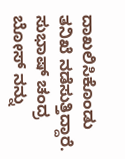ದಾಖಲಿಸಿಕೊಂಡು ತನಿಖೆ ನಡೆಸುತ್ತಿದ್ದಾರೆ. ಸುಭಾಷ್ ಚಂದ್ರ ಬೋಸ್ ನನ್ನು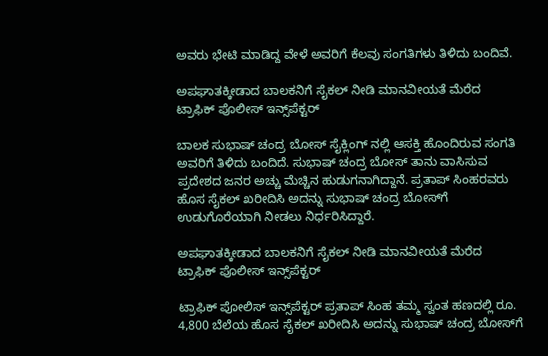ಅವರು ಭೇಟಿ ಮಾಡಿದ್ದ ವೇಳೆ ಅವರಿಗೆ ಕೆಲವು ಸಂಗತಿಗಳು ತಿಳಿದು ಬಂದಿವೆ.

ಅಪಘಾತಕ್ಕೀಡಾದ ಬಾಲಕನಿಗೆ ಸೈಕಲ್ ನೀಡಿ ಮಾನವೀಯತೆ ಮೆರೆದ ಟ್ರಾಫಿಕ್ ಪೊಲೀಸ್ ಇನ್ಸ್‌ಪೆಕ್ಟರ್

ಬಾಲಕ ಸುಭಾಷ್ ಚಂದ್ರ ಬೋಸ್ ಸೈಕ್ಲಿಂಗ್ ನಲ್ಲಿ ಆಸಕ್ತಿ ಹೊಂದಿರುವ ಸಂಗತಿ ಅವರಿಗೆ ತಿಳಿದು ಬಂದಿದೆ. ಸುಭಾಷ್ ಚಂದ್ರ ಬೋಸ್ ತಾನು ವಾಸಿಸುವ ಪ್ರದೇಶದ ಜನರ ಅಚ್ಚು ಮೆಚ್ಚಿನ ಹುಡುಗನಾಗಿದ್ದಾನೆ. ಪ್ರತಾಪ್ ಸಿಂಹರವರು ಹೊಸ ಸೈಕಲ್ ಖರೀದಿಸಿ ಅದನ್ನು ಸುಭಾಷ್ ಚಂದ್ರ ಬೋಸ್‌ಗೆ ಉಡುಗೊರೆಯಾಗಿ ನೀಡಲು ನಿರ್ಧರಿಸಿದ್ದಾರೆ.

ಅಪಘಾತಕ್ಕೀಡಾದ ಬಾಲಕನಿಗೆ ಸೈಕಲ್ ನೀಡಿ ಮಾನವೀಯತೆ ಮೆರೆದ ಟ್ರಾಫಿಕ್ ಪೊಲೀಸ್ ಇನ್ಸ್‌ಪೆಕ್ಟರ್

ಟ್ರಾಫಿಕ್ ಪೋಲಿಸ್ ಇನ್ಸ್‌ಪೆಕ್ಟರ್ ಪ್ರತಾಪ್ ಸಿಂಹ ತಮ್ಮ ಸ್ವಂತ ಹಣದಲ್ಲಿ ರೂ. 4,800 ಬೆಲೆಯ ಹೊಸ ಸೈಕಲ್ ಖರೀದಿಸಿ ಅದನ್ನು ಸುಭಾಷ್ ಚಂದ್ರ ಬೋಸ್‌ಗೆ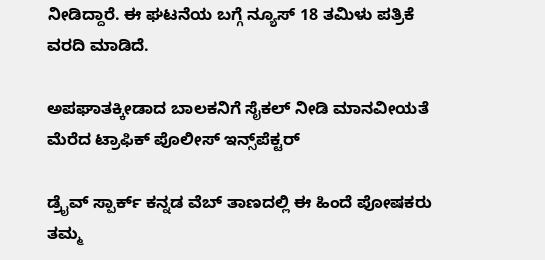ನೀಡಿದ್ದಾರೆ. ಈ ಘಟನೆಯ ಬಗ್ಗೆ ನ್ಯೂಸ್ 18 ತಮಿಳು ಪತ್ರಿಕೆ ವರದಿ ಮಾಡಿದೆ.

ಅಪಘಾತಕ್ಕೀಡಾದ ಬಾಲಕನಿಗೆ ಸೈಕಲ್ ನೀಡಿ ಮಾನವೀಯತೆ ಮೆರೆದ ಟ್ರಾಫಿಕ್ ಪೊಲೀಸ್ ಇನ್ಸ್‌ಪೆಕ್ಟರ್

ಡ್ರೈವ್ ಸ್ಪಾರ್ಕ್ ಕನ್ನಡ ವೆಬ್ ತಾಣದಲ್ಲಿ ಈ ಹಿಂದೆ ಪೋಷಕರು ತಮ್ಮ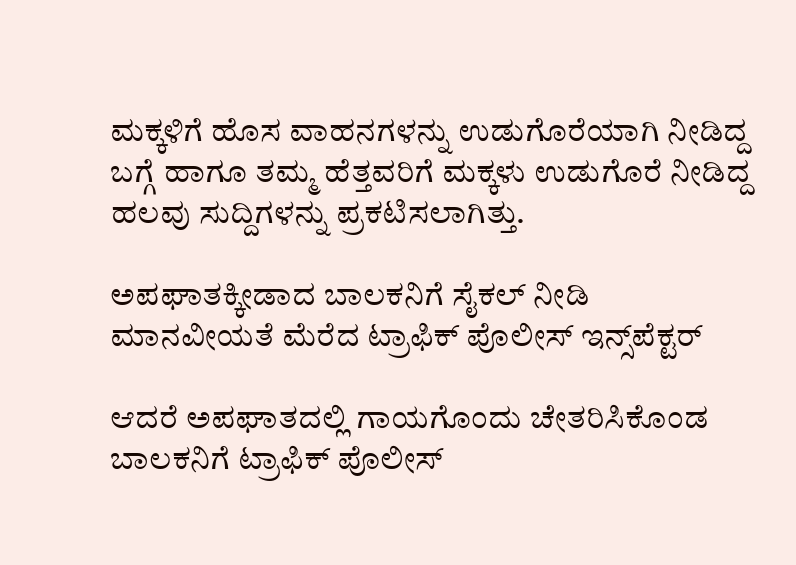ಮಕ್ಕಳಿಗೆ ಹೊಸ ವಾಹನಗಳನ್ನು ಉಡುಗೊರೆಯಾಗಿ ನೀಡಿದ್ದ ಬಗ್ಗೆ ಹಾಗೂ ತಮ್ಮ ಹೆತ್ತವರಿಗೆ ಮಕ್ಕಳು ಉಡುಗೊರೆ ನೀಡಿದ್ದ ಹಲವು ಸುದ್ದಿಗಳನ್ನು ಪ್ರಕಟಿಸಲಾಗಿತ್ತು.

ಅಪಘಾತಕ್ಕೀಡಾದ ಬಾಲಕನಿಗೆ ಸೈಕಲ್ ನೀಡಿ ಮಾನವೀಯತೆ ಮೆರೆದ ಟ್ರಾಫಿಕ್ ಪೊಲೀಸ್ ಇನ್ಸ್‌ಪೆಕ್ಟರ್

ಆದರೆ ಅಪಘಾತದಲ್ಲಿ ಗಾಯಗೊಂದು ಚೇತರಿಸಿಕೊಂಡ ಬಾಲಕನಿಗೆ ಟ್ರಾಫಿಕ್ ಪೊಲೀಸ್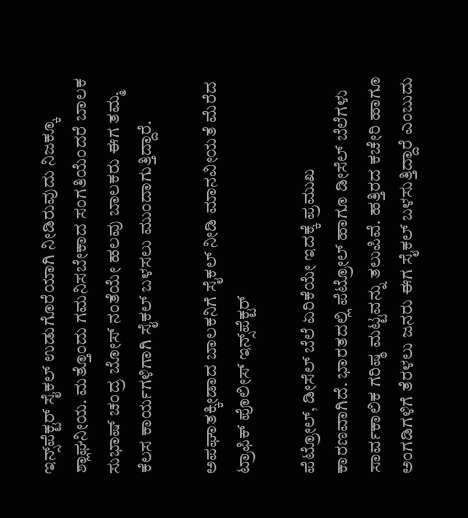ಇನ್ಸ್‌ಪೆಕ್ಟರ್ ಸೈಕಲ್ ಉಡುಗೊರೆಯಾಗಿ ನೀಡಿರುವುದು ನಿಜಕ್ಕೂ ಶ್ಲಾಘನೀಯ. ಮತ್ತೊಂದು ಗಮನಿಸಬೇಕಾದ ಸಂಗತಿಯೆಂದರೆ ಬಾಲಕ ಸುಭಾಷ್ ಚಂದ್ರ ಬೋಸ್ ನಂತೆಯೇ ಹಲವು ಬಾಲಕರು ಈಗ ತಮ್ಮ ಕೆಲಸ ಕಾರ್ಯಗಳಿಗಾಗಿ ಸೈಕಲ್ ಬಳಸಲು ಮುಂದಾಗುತ್ತಿದ್ದಾರೆ.

ಅಪಘಾತಕ್ಕೀಡಾದ ಬಾಲಕನಿಗೆ ಸೈಕಲ್ ನೀಡಿ ಮಾನವೀಯತೆ ಮೆರೆದ ಟ್ರಾಫಿಕ್ ಪೊಲೀಸ್ ಇನ್ಸ್‌ಪೆಕ್ಟರ್

ಪೆಟ್ರೋಲ್, ಡೀಸೆಲ್ ಬೆಲೆ ಏರಿಕೆಯೇ ಇದಕ್ಕೆ ಪ್ರಮುಖ ಕಾರಣವಾಗಿದೆ. ಭಾರತದಲ್ಲಿ ಪೆಟ್ರೋಲ್ ಹಾಗೂ ಡೀಸೆಲ್ ಬೆಲೆಗಳು ಸಾರ್ವಕಾಲಿಕ ಗರಿಷ್ಠ ಮಟ್ಟವನ್ನು ತಲುಪಿವೆ. ಹತ್ತಿರದ ಕಚೇರಿ ಹಾಗೂ ಅಂಗಡಿಗಳಿಗೆ ತೆರಳಲು ಜನರು ಈಗ ಸೈಕಲ್ ಬಳಸುತ್ತಿದ್ದಾರೆ ಎಂಬುದು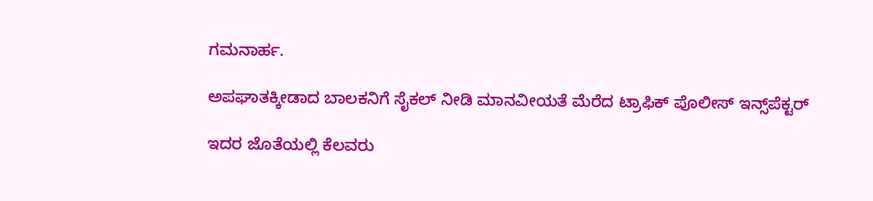ಗಮನಾರ್ಹ.

ಅಪಘಾತಕ್ಕೀಡಾದ ಬಾಲಕನಿಗೆ ಸೈಕಲ್ ನೀಡಿ ಮಾನವೀಯತೆ ಮೆರೆದ ಟ್ರಾಫಿಕ್ ಪೊಲೀಸ್ ಇನ್ಸ್‌ಪೆಕ್ಟರ್

ಇದರ ಜೊತೆಯಲ್ಲಿ ಕೆಲವರು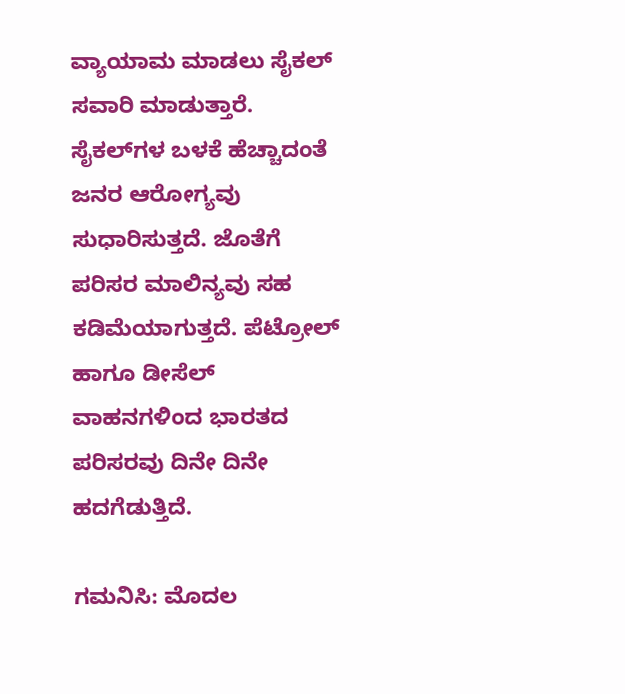ವ್ಯಾಯಾಮ ಮಾಡಲು ಸೈಕಲ್ ಸವಾರಿ ಮಾಡುತ್ತಾರೆ. ಸೈಕಲ್‌ಗಳ ಬಳಕೆ ಹೆಚ್ಚಾದಂತೆ ಜನರ ಆರೋಗ್ಯವು ಸುಧಾರಿಸುತ್ತದೆ. ಜೊತೆಗೆ ಪರಿಸರ ಮಾಲಿನ್ಯವು ಸಹ ಕಡಿಮೆಯಾಗುತ್ತದೆ. ಪೆಟ್ರೋಲ್ ಹಾಗೂ ಡೀಸೆಲ್ ವಾಹನಗಳಿಂದ ಭಾರತದ ಪರಿಸರವು ದಿನೇ ದಿನೇ ಹದಗೆಡುತ್ತಿದೆ.

ಗಮನಿಸಿ: ಮೊದಲ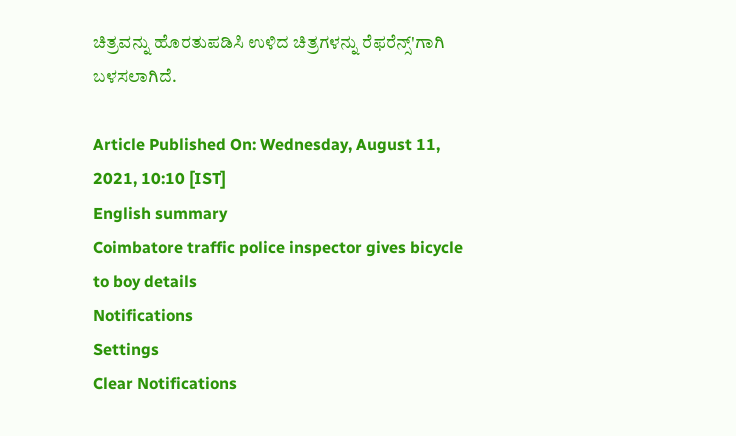ಚಿತ್ರವನ್ನು ಹೊರತುಪಡಿಸಿ ಉಳಿದ ಚಿತ್ರಗಳನ್ನು ರೆಫರೆನ್ಸ್'ಗಾಗಿ ಬಳಸಲಾಗಿದೆ.

Article Published On: Wednesday, August 11, 2021, 10:10 [IST]
English summary
Coimbatore traffic police inspector gives bicycle to boy details
Notifications
Settings
Clear Notifications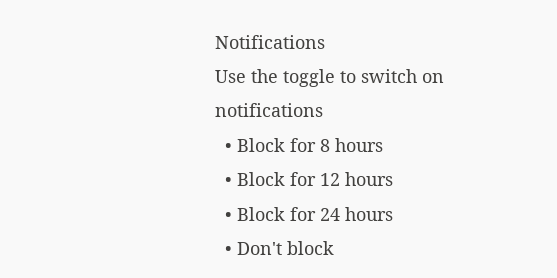Notifications
Use the toggle to switch on notifications
  • Block for 8 hours
  • Block for 12 hours
  • Block for 24 hours
  • Don't block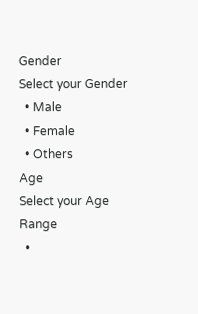Gender
Select your Gender
  • Male
  • Female
  • Others
Age
Select your Age Range
  •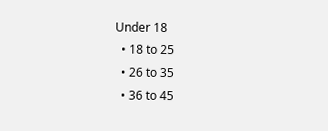Under 18
  • 18 to 25
  • 26 to 35
  • 36 to 45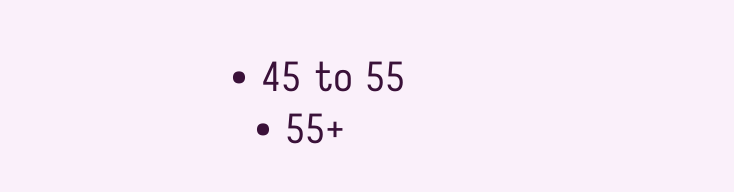• 45 to 55
  • 55+